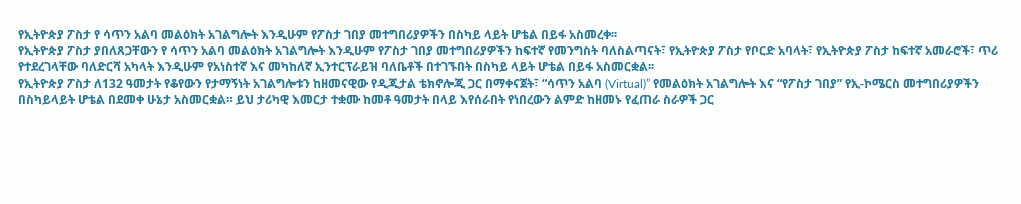የኢትዮጵያ ፖስታ የ ሳጥን አልባ መልዕክት አገልግሎት እንዲሁም የፖስታ ገበያ መተግበሪያዎችን በስካይ ላይት ሆቴል በይፋ አስመረቀ፡፡
የኢትዮጵያ ፖስታ ያበለጸጋቸውን የ ሳጥን አልባ መልዕክት አገልግሎት እንዲሁም የፖስታ ገበያ መተግበሪያዎችን ከፍተኛ የመንግስት ባለስልጣናት፣ የኢትዮጵያ ፖስታ የቦርድ አባላት፣ የኢትዮጵያ ፖስታ ከፍተኛ አመራሮች፣ ጥሪ የተደረገላቸው ባለድርሻ አካላት እንዲሁም የአነስተኛ እና መካከለኛ ኢንተርፕራይዝ ባለቤቶች በተገኙበት በስካይ ላይት ሆቴል በይፋ አስመርቋል፡፡
የኢትዮጵያ ፖስታ ለ132 ዓመታት የቆየውን የታማኝነት አገልግሎቱን ከዘመናዊው የዲጂታል ቴክኖሎጂ ጋር በማቀናጀት፣ “ሳጥን አልባ (Virtual)” የመልዕክት አገልግሎት እና “የፖስታ ገበያ” የኢ-ኮሜርስ መተግበሪያዎችን በስካይላይት ሆቴል በደመቀ ሁኔታ አስመርቋል። ይህ ታሪካዊ እመርታ ተቋሙ ከመቶ ዓመታት በላይ እየሰራበት የነበረውን ልምድ ከዘመኑ የፈጠራ ስራዎች ጋር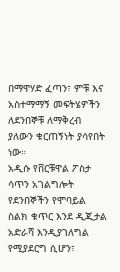በማዋሃድ ፈጣን፣ ምቹ እና አስተማማኝ መፍትሄዎችን ለደንበኞቹ ለማቅረብ ያለውን ቁርጠኝነት ያሳየበት ነው።
አዲሱ የቨርቹዋል ፖስታ ሳጥን አገልግሎት የደንበኞችን የሞባይል ስልክ ቁጥር እንደ ዲጂታል አድራሻ እንዲያገለግል የሚያደርግ ሲሆን፣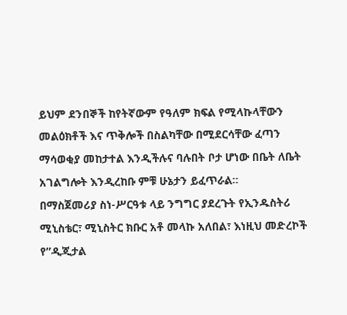ይህም ደንበኞች ከየትኛውም የዓለም ክፍል የሚላኩላቸውን መልዕክቶች እና ጥቅሎች በስልካቸው በሚደርሳቸው ፈጣን ማሳወቂያ መከታተል እንዲችሉና ባሉበት ቦታ ሆነው በቤት ለቤት አገልግሎት እንዲረከቡ ምቹ ሁኔታን ይፈጥራል።
በማስጀመሪያ ስነ-ሥርዓቱ ላይ ንግግር ያደረጉት የኢንዱስትሪ ሚኒስቴር፣ ሚኒስትር ክቡር አቶ መላኩ አለበል፣ እነዚህ መድረኮች የ”ዲጂታል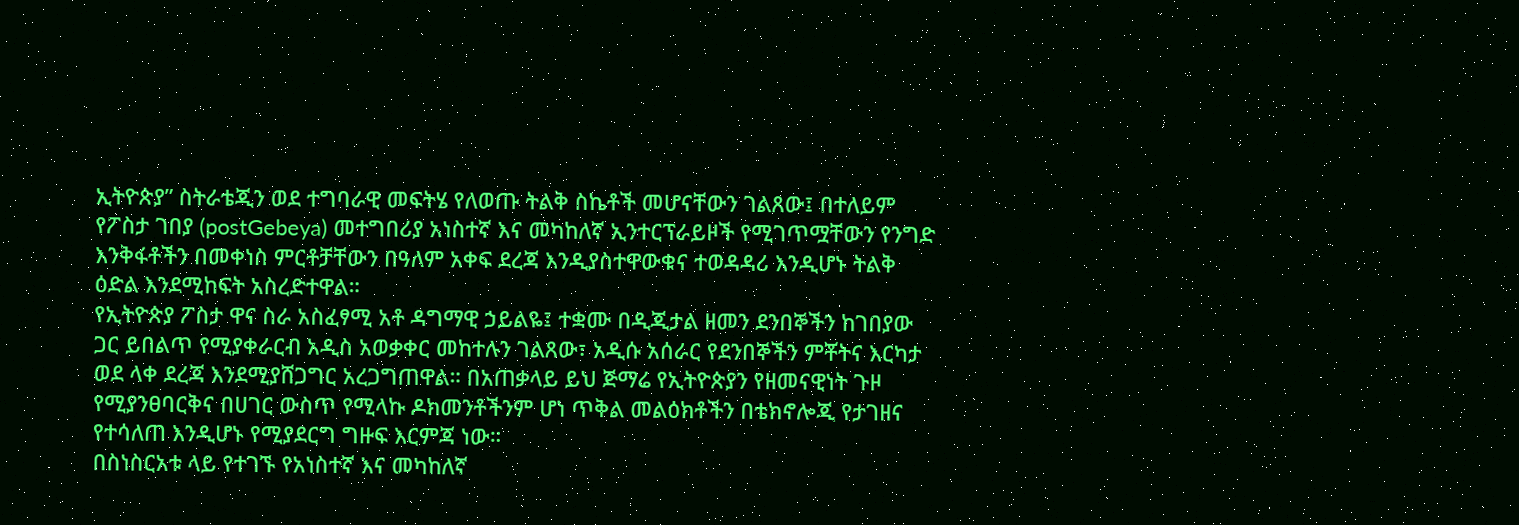ኢትዮጵያ” ስትራቴጂን ወደ ተግባራዊ መፍትሄ የለወጡ ትልቅ ስኬቶች መሆናቸውን ገልጸው፤ በተለይም የፖስታ ገበያ (postGebeya) መተግበሪያ አነስተኛ እና መካከለኛ ኢንተርፕራይዞች የሚገጥሟቸውን የንግድ እንቅፋቶችን በመቀነስ ምርቶቻቸውን በዓለም አቀፍ ደረጃ እንዲያስተዋውቁና ተወዳዳሪ እንዲሆኑ ትልቅ ዕድል እንደሚከፍት አስረድተዋል።
የኢትዮጵያ ፖስታ ዋና ስራ አስፈፃሚ አቶ ዳግማዊ ኃይልዬ፤ ተቋሙ በዲጂታል ዘመን ደንበኞችን ከገበያው ጋር ይበልጥ የሚያቀራርብ አዲስ አወቃቀር መከተሉን ገልጸው፣ አዲሱ አሰራር የደንበኞችን ምቾትና እርካታ ወደ ላቀ ደረጃ እንደሚያሸጋግር አረጋግጠዋል። በአጠቃላይ ይህ ጅማሬ የኢትዮጵያን የዘመናዊነት ጉዞ የሚያንፀባርቅና በሀገር ውስጥ የሚላኩ ዶክመንቶችንም ሆነ ጥቅል መልዕክቶችን በቴክኖሎጂ የታገዘና የተሳለጠ እንዲሆኑ የሚያደርግ ግዙፍ እርምጃ ነው።
በስነስርአቱ ላይ የተገኙ የአነስተኛ እና መካከለኛ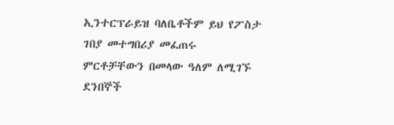ኢንተርፕራይዝ ባለቤቶችም ይህ የፖስታ ገበያ መተግበሪያ መፈጠሩ ምርቶቻቸውን በመላው ዓለም ለሚገኙ ደንበኞች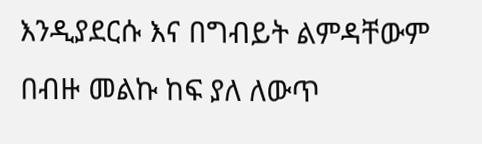እንዲያደርሱ እና በግብይት ልምዳቸውም በብዙ መልኩ ከፍ ያለ ለውጥ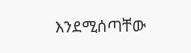እንደሚሰጣቸው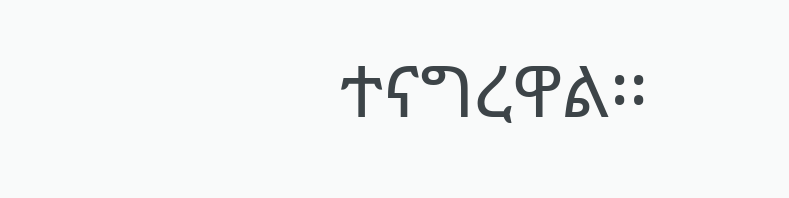ተናግረዋል፡፡